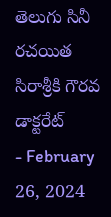తెలుగు సినీ రచయిత సిరాశ్రీకి గౌరవ డాక్టరేట్
- February 26, 2024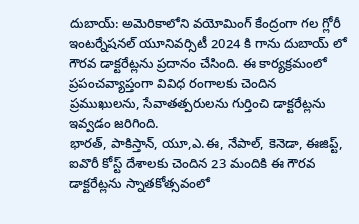దుబాయ్: అమెరికాలోని వయోమింగ్ కేంద్రంగా గల గ్లోరీ ఇంటర్నేషనల్ యూనివర్సిటీ 2024 కి గాను దుబాయ్ లో గౌరవ డాక్టరేట్లను ప్రదానం చేసింది. ఈ కార్యక్రమంలో ప్రపంచవ్యాప్తంగా వివిధ రంగాలకు చెందిన ప్రముఖులను, సేవాతత్పరులను గుర్తించి డాక్టరేట్లను ఇవ్వడం జరిగింది.
భారత్, పాకిస్తాన్, యూ,ఎ.ఈ, నేపాల్, కెనెడా, ఈజిప్ట్, ఐవొరీ కోస్ట్ దేశాలకు చెందిన 23 మందికి ఈ గౌరవ డాక్టరేట్లను స్నాతకోత్సవంలో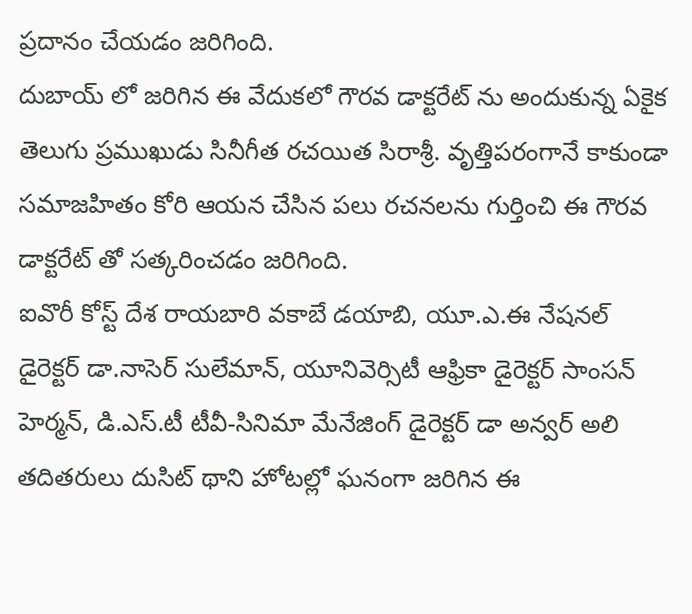ప్రదానం చేయడం జరిగింది.
దుబాయ్ లో జరిగిన ఈ వేదుకలో గౌరవ డాక్టరేట్ ను అందుకున్న ఏకైక తెలుగు ప్రముఖుడు సినీగీత రచయిత సిరాశ్రీ. వృత్తిపరంగానే కాకుండా సమాజహితం కోరి ఆయన చేసిన పలు రచనలను గుర్తించి ఈ గౌరవ డాక్టరేట్ తో సత్కరించడం జరిగింది.
ఐవొరీ కోస్ట్ దేశ రాయబారి వకాబే డయాబి, యూ.ఎ.ఈ నేషనల్ డైరెక్టర్ డా.నాసెర్ సులేమాన్, యూనివెర్సిటీ ఆఫ్రికా డైరెక్టర్ సాంసన్ హెర్మన్, డి.ఎస్.టీ టీవీ-సినిమా మేనేజింగ్ డైరెక్టర్ డా అన్వర్ అలి తదితరులు దుసిట్ థాని హోటల్లో ఘనంగా జరిగిన ఈ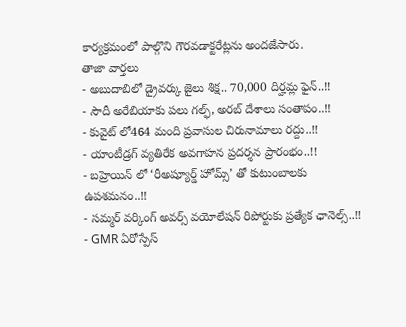కార్యక్రమంలో పాల్గొని గౌరవడాక్టరేట్లను అందజేసారు.
తాజా వార్తలు
- అబుదాబిలో డ్రైవర్కు జైలు శిక్ష.. 70,000 దిర్హమ్ల ఫైన్..!!
- సౌదీ అరేబియాకు పలు గల్ఫ్, అరబ్ దేశాలు సంతాపం..!!
- కువైట్ లో464 మంది ప్రవాసుల చిరునామాలు రద్దు..!!
- యాంటీడ్రగ్ వ్యతిరేక అవగాహన ప్రదర్శన ప్రారంభం..!!
- బహ్రెయిన్ లో ‘రీఅష్యూర్డ్ హోమ్స్’ తో కుటుంబాలకు ఉపశమనం..!!
- సమ్మర్ వర్కింగ్ అవర్స్ వయోలేషన్ రిపోర్టుకు ప్రత్యేక ఛానెల్స్..!!
- GMR ఏరోస్పేస్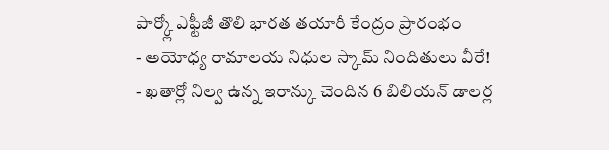పార్క్లో ఎఫ్టీజీ తొలి భారత తయారీ కేంద్రం ప్రారంభం
- అయోధ్య రామాలయ నిధుల స్కామ్ నిందితులు వీరే!
- ఖతార్లో నిల్వ ఉన్న ఇరాన్కు చెందిన 6 బిలియన్ డాలర్ల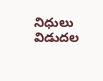నిధులు విడుదల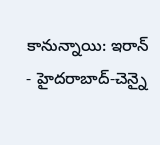కానున్నాయి: ఇరాన్
- హైదరాబాద్-చెన్నై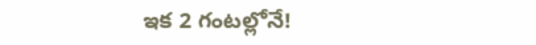ఇక 2 గంటల్లోనే!